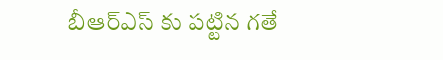బీఆర్ఎస్ కు పట్టిన గతే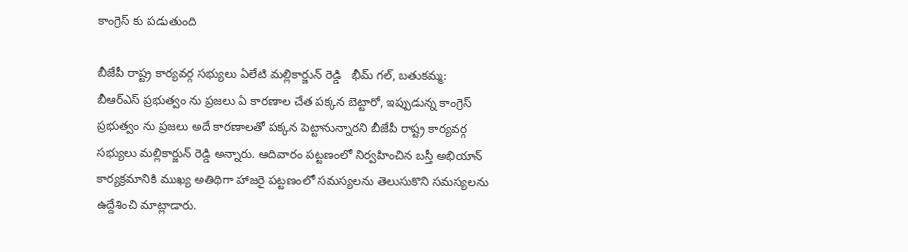కాంగ్రెస్ కు పడుతుంది

బీజేపీ రాష్ట్ర కార్యవర్గ సభ్యులు ఏలేటి మల్లికార్జున్ రెడ్డి   భీమ్ గల్, బతుకమ్మ: బీఆర్ఎస్ ప్రభుత్వం ను ప్రజలు ఏ కారణాల చేత పక్కన బెట్టారో, ఇప్పుడున్న కాంగ్రెస్ ప్రభుత్వం ను ప్రజలు అదే కారణాలతో పక్కన పెట్టానున్నారని బీజేపీ రాష్ట్ర కార్యవర్గ సభ్యులు మల్లికార్జున్ రెడ్డి అన్నారు. ఆదివారం పట్టణంలో నిర్వహించిన బస్తీ అభియాన్ కార్యక్రమానికి ముఖ్య అతిథిగా హాజరై పట్టణంలో సమస్యలను తెలుసుకొని సమస్యలను ఉద్దేశించి మాట్లాడారు.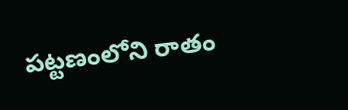పట్టణంలోని రాతం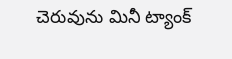చెరువును మినీ ట్యాంక్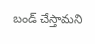బండ్ చేస్తామని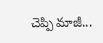చెప్పి మాజీ...